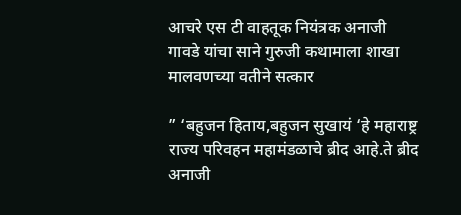आचरे एस टी वाहतूक नियंत्रक अनाजी गावडे यांचा साने गुरुजी कथामाला शाखा मालवणच्या वतीने सत्कार

” ‘बहुजन हिताय,बहुजन सुखायं ‘हे महाराष्ट्र राज्य परिवहन महामंडळाचे ब्रीद आहे.ते ब्रीद अनाजी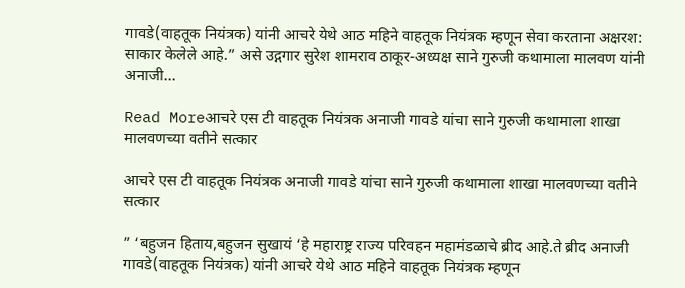गावडे(वाहतूक नियंत्रक) यांनी आचरे येथे आठ महिने वाहतूक नियंत्रक म्हणून सेवा करताना अक्षरश: साकार केलेले आहे.” असे उद्गगार सुरेश शामराव ठाकूर-अध्यक्ष साने गुरुजी कथामाला मालवण यांनी अनाजी…

Read Moreआचरे एस टी वाहतूक नियंत्रक अनाजी गावडे यांचा साने गुरुजी कथामाला शाखा मालवणच्या वतीने सत्कार

आचरे एस टी वाहतूक नियंत्रक अनाजी गावडे यांचा साने गुरुजी कथामाला शाखा मालवणच्या वतीने सत्कार

” ‘बहुजन हिताय,बहुजन सुखायं ‘हे महाराष्ट्र राज्य परिवहन महामंडळाचे ब्रीद आहे.ते ब्रीद अनाजी गावडे(वाहतूक नियंत्रक) यांनी आचरे येथे आठ महिने वाहतूक नियंत्रक म्हणून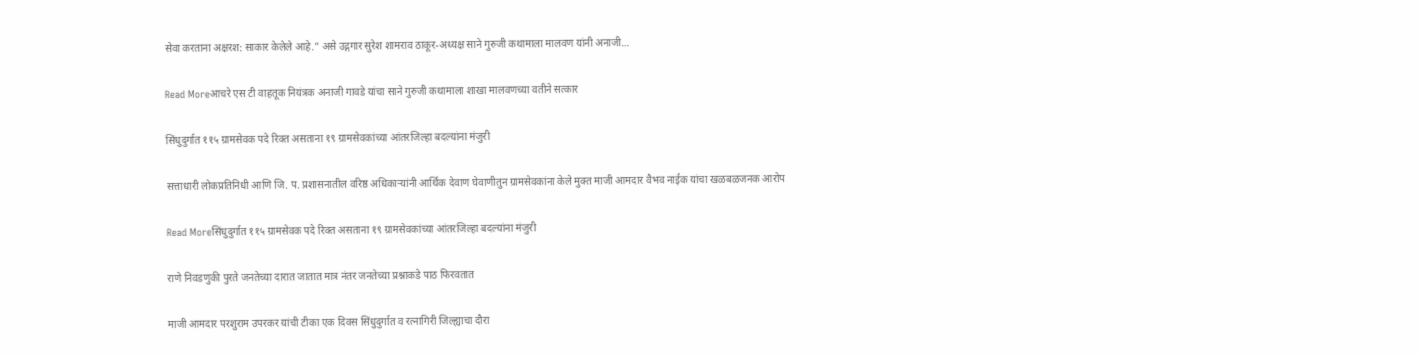सेवा करताना अक्षरश: साकार केलेले आहे.” असे उद्गगार सुरेश शामराव ठाकूर-अध्यक्ष साने गुरुजी कथामाला मालवण यांनी अनाजी…

Read Moreआचरे एस टी वाहतूक नियंत्रक अनाजी गावडे यांचा साने गुरुजी कथामाला शाखा मालवणच्या वतीने सत्कार

सिंधुदुर्गात ११५ ग्रामसेवक पदे रिक्त असताना १९ ग्रामसेवकांच्या आंतरजिल्हा बदल्यांना मंजुरी

सत्ताधारी लोकप्रतिनिधी आणि जि. प. प्रशासनातील वरिष्ठ अधिकाऱ्यांनी आर्थिक देवाण घेवाणीतुन ग्रामसेवकांना केले मुक्त माजी आमदार वैभव नाईक यांचा खळबळजनक आरोप

Read Moreसिंधुदुर्गात ११५ ग्रामसेवक पदे रिक्त असताना १९ ग्रामसेवकांच्या आंतरजिल्हा बदल्यांना मंजुरी

राणे निवडणुकी पुरते जनतेच्या दारात जातात मात्र नंतर जनतेच्या प्रश्नाकडे पाठ फिरवतात

माजी आमदार परशुराम उपरकर यांची टीका एक दिवस सिंधुदुर्गात व रत्नागिरी जिल्ह्याचा दौरा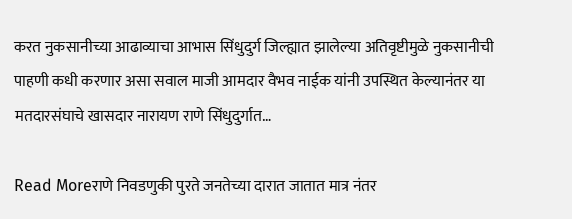करत नुकसानीच्या आढाव्याचा आभास सिंधुदुर्ग जिल्ह्यात झालेल्या अतिवृष्टीमुळे नुकसानीची पाहणी कधी करणार असा सवाल माजी आमदार वैभव नाईक यांनी उपस्थित केल्यानंतर या मतदारसंघाचे खासदार नारायण राणे सिंधुदुर्गात…

Read Moreराणे निवडणुकी पुरते जनतेच्या दारात जातात मात्र नंतर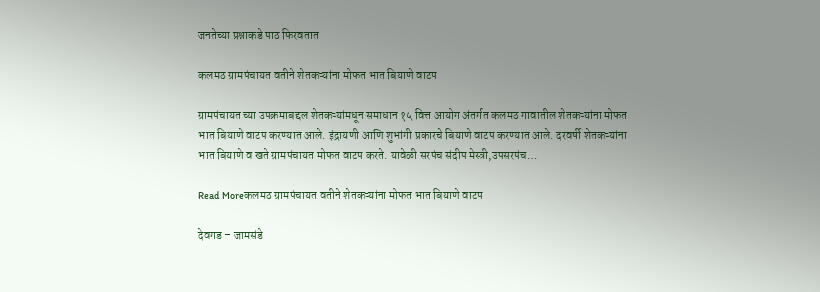जनतेच्या प्रश्नाकडे पाठ फिरवतात

कलमठ ग्रामपंचायत वतीने शेतकऱ्यांना मोफत भात बियाणे वाटप

ग्रामपंचायत च्या उपक्रमाबद्दल शेतकऱ्यांमधून समाधान १५ वित्त आयोग अंतर्गत कलमठ गावातील शेतकऱ्यांना मोफत भात बियाणे वाटप करण्यात आले. इंद्रायणी आणि शुभांगी प्रकारचे बियाणे वाटप करण्यात आले. दरवर्षी शेतकऱ्यांना भात बियाणे व खते ग्रामपंचायत मोफत वाटप करते. यावेळी सरपंच संदीप मेस्त्री,उपसरपंच…

Read Moreकलमठ ग्रामपंचायत वतीने शेतकऱ्यांना मोफत भात बियाणे वाटप

देवगड – जामसंडे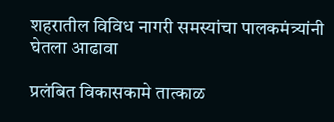शहरातील विविध नागरी समस्यांचा पालकमंत्र्यांनी घेतला आढावा

प्रलंबित विकासकामे तात्काळ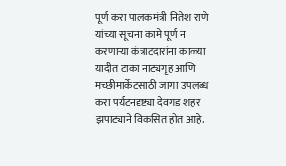पूर्ण करा पालकमंत्री नितेश राणे यांच्या सूचना कामे पूर्ण न करणाऱ्या कंत्राटदारांना काळ्या यादीत टाका नाट्यगृह आणि मच्छीमार्केटसाठी जागा उपलब्ध करा पर्यटनदृष्ट्या देवगड शहर झपाट्याने विकसित होत आहे.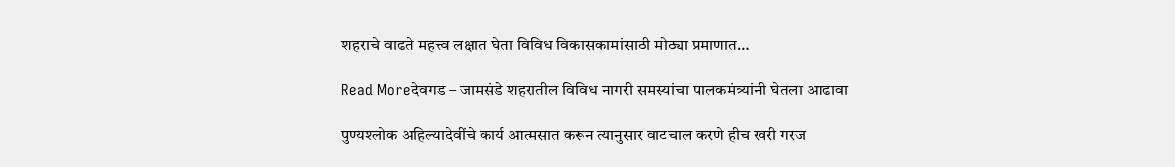शहराचे वाढते महत्त्व लक्षात घेता विविध विकासकामांसाठी मोठ्या प्रमाणात…

Read Moreदेवगड – जामसंडे शहरातील विविध नागरी समस्यांचा पालकमंत्र्यांनी घेतला आढावा

पुण्यश्लोक अहिल्यादेवींचे कार्य आत्मसात करून त्यानुसार वाटचाल करणे हीच खरी गरज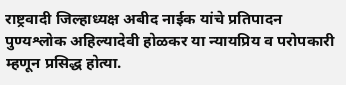राष्ट्रवादी जिल्हाध्यक्ष अबीद नाईक यांचे प्रतिपादन पुण्यश्लोक अहिल्यादेवी होळकर या न्यायप्रिय व परोपकारी म्हणून प्रसिद्ध होत्या.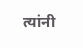त्यांनी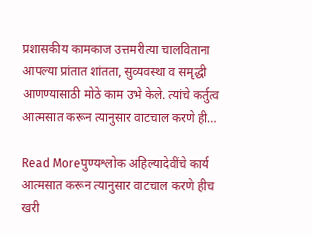प्रशासकीय कामकाज उत्तमरीत्या चालविताना आपल्या प्रांतात शांतता, सुव्यवस्था व समृद्धी आणण्यासाठी मोठे काम उभे केले. त्यांचे कर्तुत्व आत्मसात करून त्यानुसार वाटचाल करणे ही…

Read Moreपुण्यश्लोक अहिल्यादेवींचे कार्य आत्मसात करून त्यानुसार वाटचाल करणे हीच खरी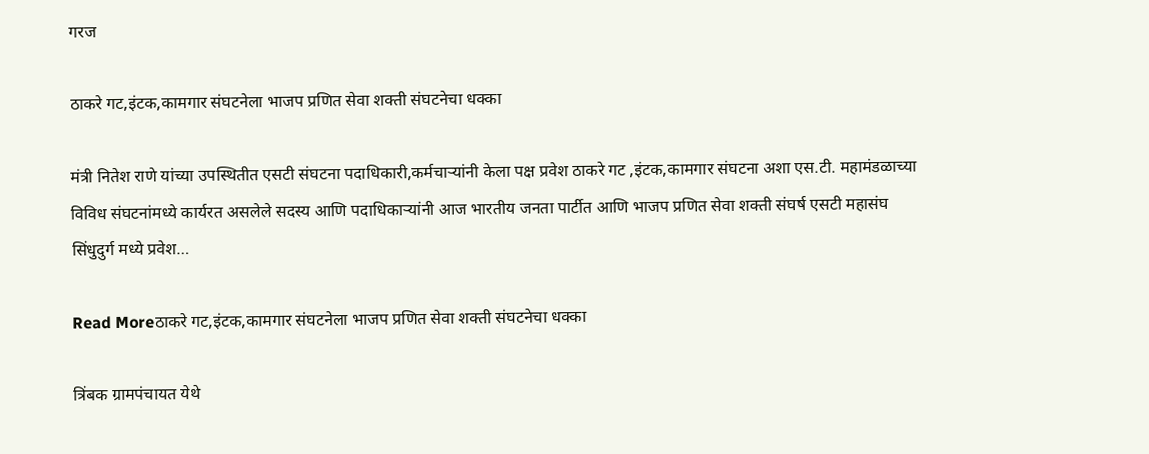गरज

ठाकरे गट,इंटक,कामगार संघटनेला भाजप प्रणित सेवा शक्ती संघटनेचा धक्का

मंत्री नितेश राणे यांच्या उपस्थितीत एसटी संघटना पदाधिकारी,कर्मचाऱ्यांनी केला पक्ष प्रवेश ठाकरे गट ,इंटक,कामगार संघटना अशा एस.टी. महामंडळाच्या विविध संघटनांमध्ये कार्यरत असलेले सदस्य आणि पदाधिकाऱ्यांनी आज भारतीय जनता पार्टीत आणि भाजप प्रणित सेवा शक्ती संघर्ष एसटी महासंघ सिंधुदुर्ग मध्ये प्रवेश…

Read Moreठाकरे गट,इंटक,कामगार संघटनेला भाजप प्रणित सेवा शक्ती संघटनेचा धक्का

त्रिंबक ग्रामपंचायत येथे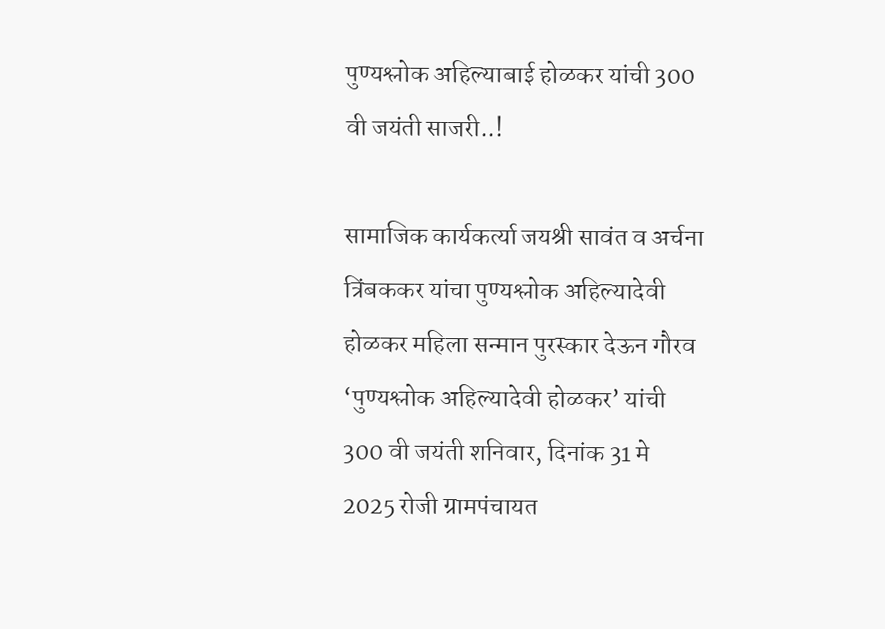पुण्यश्लोक अहिल्याबाई होळकर यांची 300 वी जयंती साजरी..!

सामाजिक कार्यकर्त्या जयश्री सावंत व अर्चना त्रिंबककर यांचा पुण्यश्लोक अहिल्यादेवी होळकर महिला सन्मान पुरस्कार देऊन गौरव ‘पुण्यश्लोक अहिल्यादेवी होळकर’ यांची 300 वी जयंती शनिवार, दिनांक 31 मे 2025 रोजी ग्रामपंचायत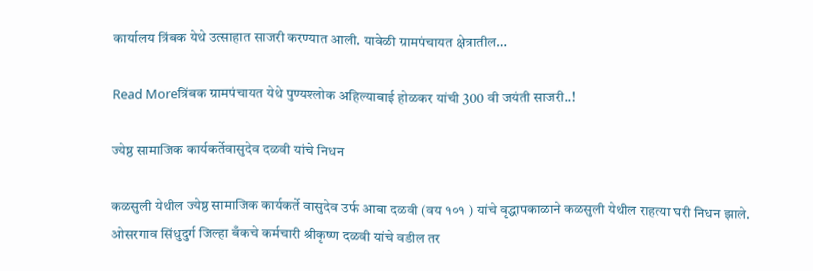कार्यालय त्रिंबक येथे उत्साहात साजरी करण्यात आली. यावेळी ग्रामपंचायत क्षेत्रातील…

Read Moreत्रिंबक ग्रामपंचायत येथे पुण्यश्लोक अहिल्याबाई होळकर यांची 300 वी जयंती साजरी..!

ज्येष्ठ सामाजिक कार्यकर्तेवासुदेव दळवी यांचे निधन

कळसुली येथील ज्येष्ठ सामाजिक कार्यकर्ते वासुदेव उर्फ आबा दळवी (वय १०१ ) यांचे वृद्धापकाळाने कळसुली येथील राहत्या घरी निधन झाले. ओसरगाव सिंधुदुर्ग जिल्हा बँकचे कर्मचारी श्रीकृष्ण दळवी यांचे वडील तर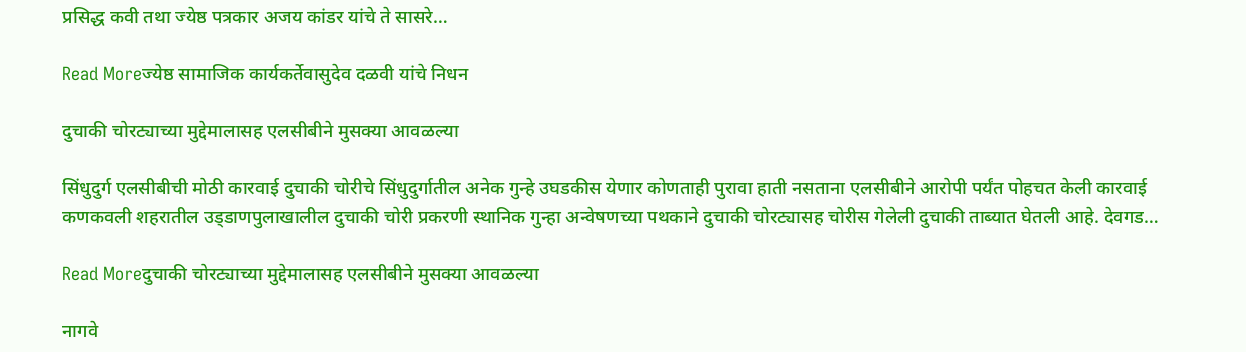प्रसिद्ध कवी तथा ज्येष्ठ पत्रकार अजय कांडर यांचे ते सासरे…

Read Moreज्येष्ठ सामाजिक कार्यकर्तेवासुदेव दळवी यांचे निधन

दुचाकी चोरट्याच्या मुद्देमालासह एलसीबीने मुसक्या आवळल्या

सिंधुदुर्ग एलसीबीची मोठी कारवाई दुचाकी चोरीचे सिंधुदुर्गातील अनेक गुन्हे उघडकीस येणार कोणताही पुरावा हाती नसताना एलसीबीने आरोपी पर्यंत पोहचत केली कारवाई कणकवली शहरातील उड्‍डाणपुलाखालील दुचाकी चोरी प्रकरणी स्थानिक गुन्हा अन्वेषणच्या पथकाने दुचाकी चोरट्यासह चोरीस गेलेली दुचाकी ताब्‍यात घेतली आहे. देवगड…

Read Moreदुचाकी चोरट्याच्या मुद्देमालासह एलसीबीने मुसक्या आवळल्या

नागवे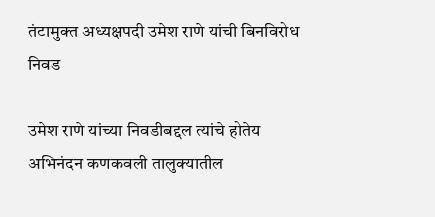तंटामुक्त अध्यक्षपदी उमेश राणे यांची बिनविरोध निवड

उमेश राणे यांच्या निवडीबद्दल त्यांचे होतेय अभिनंदन कणकवली तालुक्यातील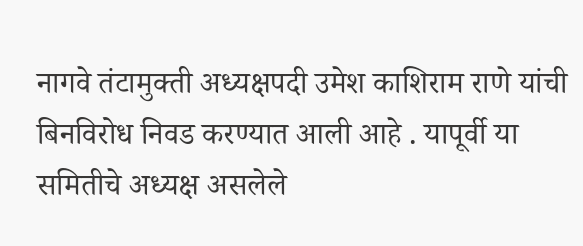नागवे तंटामुक्ती अध्यक्षपदी उमेश काशिराम राणे यांची बिनविरोध निवड करण्यात आली आहे . यापूर्वी या समितीचे अध्यक्ष असलेले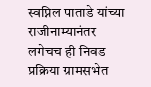स्वप्निल पाताडे यांच्या राजीनाम्यानंतर लगेचच ही निवड प्रक्रिया ग्रामसभेत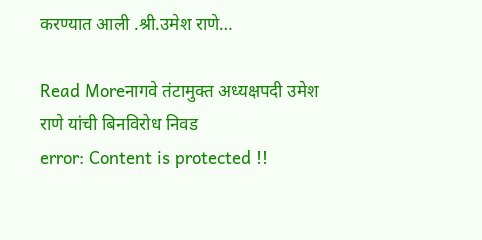करण्यात आली .श्री.उमेश राणे…

Read Moreनागवे तंटामुक्त अध्यक्षपदी उमेश राणे यांची बिनविरोध निवड
error: Content is protected !!